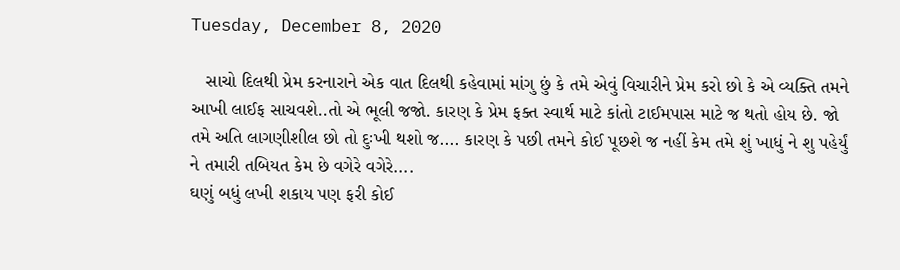Tuesday, December 8, 2020

   સાચો દિલથી પ્રેમ કરનારાને એક વાત દિલથી કહેવામાં માંગુ છું કે તમે એવું વિચારીને પ્રેમ કરો છો કે એ વ્યક્તિ તમને આખી લાઈફ સાચવશે..તો એ ભૂલી જજો. કારણ કે પ્રેમ ફક્ત સ્વાર્થ માટે કાંતો ટાઈમપાસ માટે જ થતો હોય છે. જો તમે અતિ લાગણીશીલ છો તો દુઃખી થશો જ.... કારણ કે પછી તમને કોઈ પૂછશે જ નહીં કેમ તમે શું ખાધું ને શુ પહેર્યું ને તમારી તબિયત કેમ છે વગેરે વગેરે....
ઘણું બધું લખી શકાય પણ ફરી કોઈ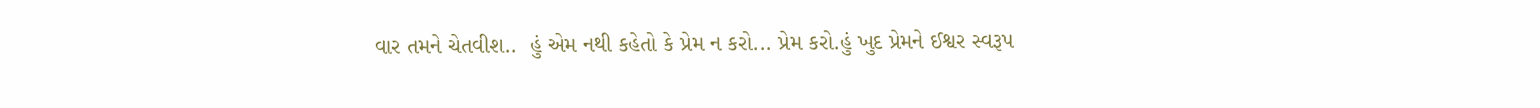વાર તમને ચેતવીશ..  હું એમ નથી કહેતો કે પ્રેમ ન કરો... પ્રેમ કરો.હું ખુદ પ્રેમને ઈશ્વર સ્વરૂપ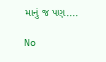માનું જ પણ....

No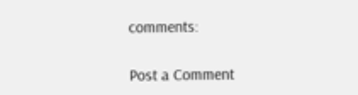comments:

Post a Comment